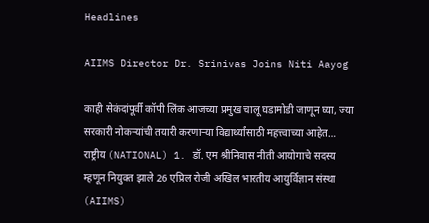Headlines

AIIMS Director Dr. Srinivas Joins Niti Aayog

काही सेकंदांपूर्वी कॉपी लिंक आजच्या प्रमुख चालू घडामोडी जाणून घ्या, ज्या सरकारी नोकऱ्यांची तयारी करणाऱ्या विद्यार्थ्यांसाठी महत्त्वाच्या आहेत… राष्ट्रीय (NATIONAL) 1. डॉ. एम श्रीनिवास नीती आयोगाचे सदस्य म्हणून नियुक्त झाले 26 एप्रिल रोजी अखिल भारतीय आयुर्विज्ञान संस्था (AIIMS)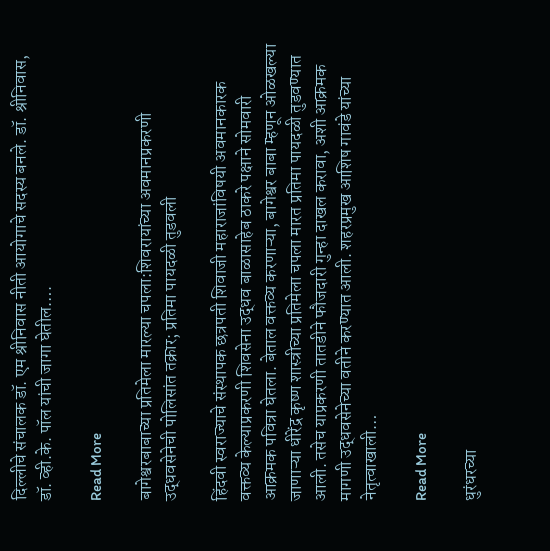दिल्लीचे संचालक डॉ. एम श्रीनिवास नीती आयोगाचे सदस्य बनले. डॉ. श्रीनिवास, डॉ. व्ही.के. पॉल यांची जागा घेतील….

Read More

बागेश्वरबाबाच्या प्रतिमेला मारल्या चपला:शिवरायांच्या अवमानप्रकरणी उद्धवसेनेची पोलिसांत तक्रार; प्रतिमा पायदळी तुडवली

हिंदवी स्वराज्याचे संस्थापक छत्रपती शिवाजी महाराजांविषयी अवमानकारक वक्तव्य केल्याप्रकरणी शिवसेना उद्धव बाळासाहेब ठाकरे पक्षाने सोमवारी आक्रमक पवित्रा घेतला. बेताल वक्तव्य करणाऱ्या, बागेश्वर बाबा म्हणून ओळखल्या जाणाऱ्या धीरेंद्र कृष्ण शास्त्रीच्या प्रतिमेला चपला मारत प्रतिमा पायदळी तुडवण्यात आली. तसेच याप्रकरणी तातडीने फौजदारी गुन्हा दाखल करावा, अशी आक्रमक मागणी उद्धवसेनेच्या वतीने करण्यात आली. शहरप्रमुख आशिष गावंडे यांच्या नेतृत्वाखाली…

Read More

धुरंधरच्या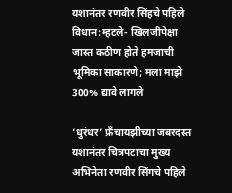यशानंतर रणवीर सिंहचे पहिले विधान:म्हटले- खिलजीपेक्षा जास्त कठीण होते हमजाची भूमिका साकारणे; मला माझे 300% द्यावे लागले

‘धुरंधर’ फ्रँचायझीच्या जबरदस्त यशानंतर चित्रपटाचा मुख्य अभिनेता रणवीर सिंगचे पहिले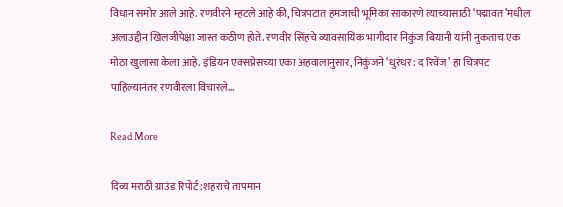विधान समोर आले आहे. रणवीरने म्हटले आहे की, चित्रपटात हमजाची भूमिका साकारणे त्याच्यासाठी ‘पद्मावत’मधील अलाउद्दीन खिलजीपेक्षा जास्त कठीण होते. रणवीर सिंहचे व्यावसायिक भागीदार निकुंज बियानी यांनी नुकताच एक मोठा खुलासा केला आहे. इंडियन एक्सप्रेसच्या एका अहवालानुसार, निकुंजने ‘धुरंधर: द रिवेंज’ हा चित्रपट पाहिल्यानंतर रणवीरला विचारले…

Read More

दिव्य मराठी ग्राउंड रिपोर्ट:शहराचे तापमान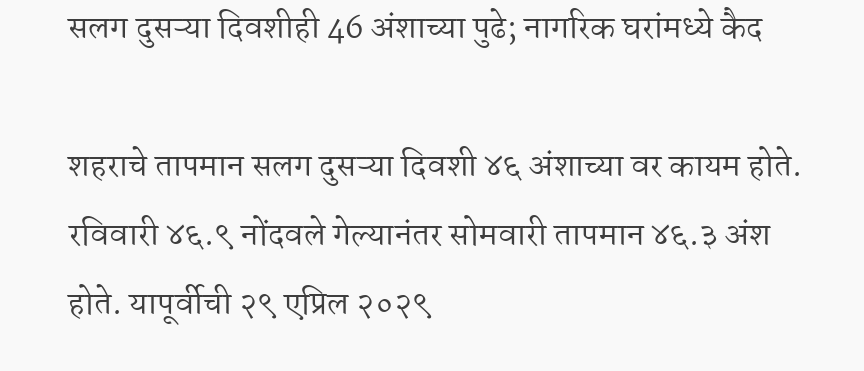सलग दुसऱ्या दिवशीही 46 अंशाच्या पुढे; नागरिक घरांमध्ये कैद

शहराचे तापमान सलग दुसऱ्या दिवशी ४६ अंशाच्या वर कायम होते. रविवारी ४६.९ नोंदवले गेल्यानंतर सोमवारी तापमान ४६.३ अंश होते. यापूर्वीची २९ एप्रिल २०२९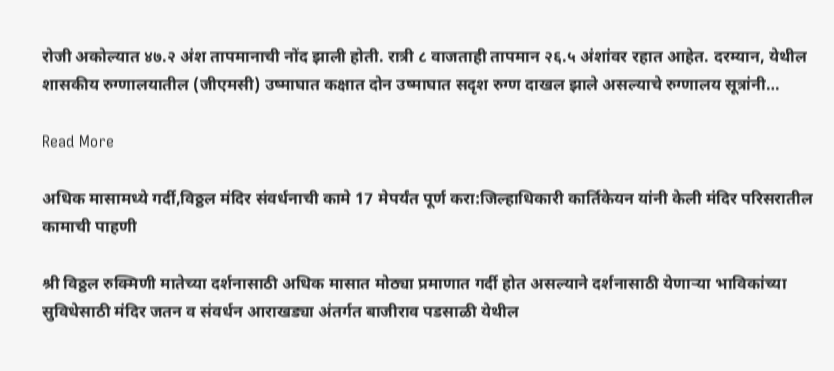रोजी अकोल्यात ४७.२ अंश तापमानाची नोंद झाली होती. रात्री ८ वाजताही तापमान २६.५ अंशांवर रहात आहेत. दरम्यान, येथील शासकीय रुग्णालयातील (जीएमसी) उष्माघात कक्षात दोन उष्माघात सदृश रुग्ण दाखल झाले असल्याचे रुग्णालय सूत्रांनी…

Read More

अधिक मासामध्ये गर्दी,विठ्ठल मंदिर संवर्धनाची कामे 17 मेपर्यंत पूर्ण करा:जिल्हाधिकारी कार्तिकेयन यांनी केली मंदिर परिसरातील कामाची पाहणी

श्री विठ्ठल रुक्मिणी मातेच्या दर्शनासाठी अधिक मासात मोठ्या प्रमाणात गर्दी होत असल्याने दर्शनासाठी येणाऱ्या भाविकांच्या सुविधेसाठी मंदिर जतन व संवर्धन आराखड्या अंतर्गत बाजीराव पडसाळी येथील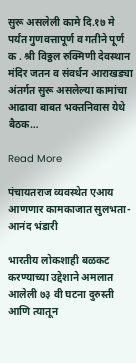सुरू असलेली कामे दि.१७ मे पर्यंत गुणवत्तापूर्ण व गतीने पूर्ण क . श्री विठ्ठल रुक्मिणी देवस्थान मंदिर जतन व संवर्धन आराखड्या अंतर्गत सुरू असलेल्या कामांचा आढावा बाबत भक्तनिवास येथे बैठक…

Read More

पंचायतराज व्यवस्थेत एआय आणणार कामकाजात सुलभता- आनंद भंडारी

भारतीय लोकशाही बळकट करण्याच्या उद्देशाने अमलात आलेली ७३ वी घटना दुरुस्ती आणि त्यातून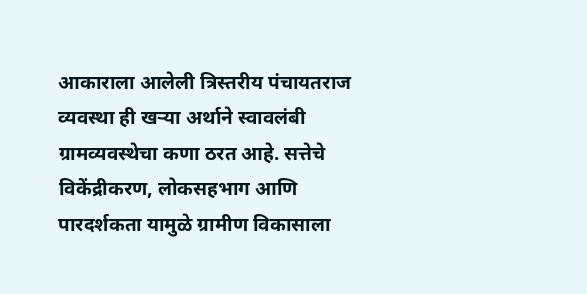आकाराला आलेली त्रिस्तरीय पंचायतराज व्यवस्था ही खऱ्या अर्थाने स्वावलंबी ग्रामव्यवस्थेचा कणा ठरत आहे. सत्तेचे विकेंद्रीकरण, लोकसहभाग आणि पारदर्शकता यामुळे ग्रामीण विकासाला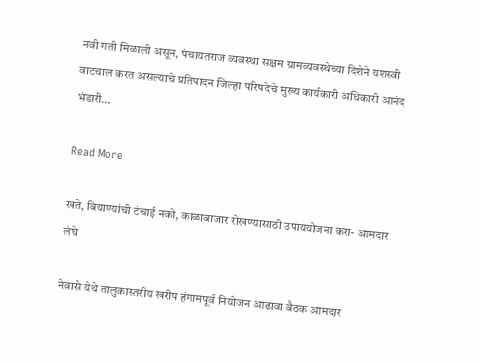नवी गती मिळाली असून, पंचायतराज व्यवस्था सक्षम ग्रामव्यवस्थेच्या दिशेने यशस्वी वाटचाल करत असल्याचे प्रतिपादन जिल्हा परिषदेचे मुख्य कार्यकारी अधिकारी आनंद भंडारी…

Read More

खते, बियाण्यांची टंचाई नको, काळाबाजार रोखण्यासाठी उपाययोजना करा- आमदार लंघे

नेवासे येथे तालुकास्तरीय खरीप हंगामपूर्व नियोजन आढावा बैठक आमदार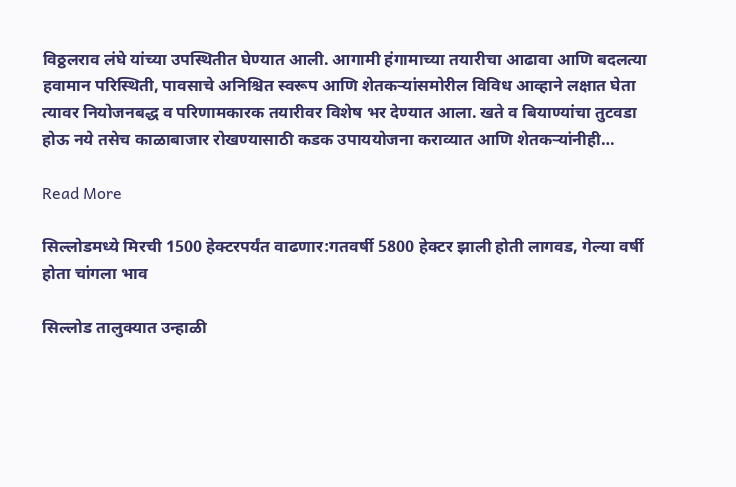विठ्ठलराव लंघे यांच्या उपस्थितीत घेण्यात आली. आगामी हंगामाच्या तयारीचा आढावा आणि बदलत्या हवामान परिस्थिती, पावसाचे अनिश्चित स्वरूप आणि शेतकऱ्यांसमोरील विविध आव्हाने लक्षात घेता त्यावर नियोजनबद्ध व परिणामकारक तयारीवर विशेष भर देण्यात आला. खते व बियाण्यांचा तुटवडा होऊ नये तसेच काळाबाजार रोखण्यासाठी कडक उपाययोजना कराव्यात आणि शेतकऱ्यांनीही…

Read More

सिल्लोडमध्ये मिरची 1500 हेक्टरपर्यंत वाढणार:गतवर्षी 5800 हेक्टर झाली होती लागवड, गेल्या वर्षी होता चांगला भाव

सिल्लोड तालुक्यात उन्हाळी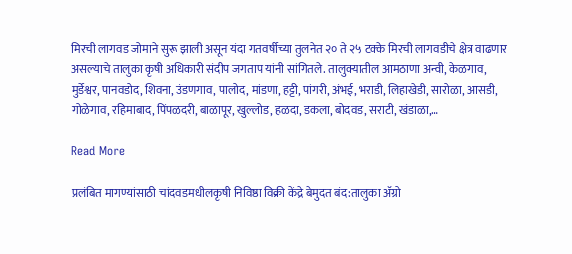मिरची लागवड जोमाने सुरू झाली असून यंदा गतवर्षीच्या तुलनेत २० ते २५ टक्के मिरची लागवडीचे क्षेत्र वाढणार असल्याचे तालुका कृषी अधिकारी संदीप जगताप यांनी सांगितले. तालुक्यातील आमठाणा अन्वी, केळगाव, मुर्डेश्वर, पानवडोद, शिवना, उंडणगाव, पालोद, मांडणा, हट्टी, पांगरी, अंभई, भराडी, लिहाखेडी, सारोळा, आसडी, गोळेगाव, रहिमाबाद, पिंपळदरी, बाळापूर, खुल्लोड, हळदा, डकला, बोदवड, सराटी, खंडाळा,…

Read More

प्रलंबित मागण्यांसाठी चांदवडमधीलकृषी निविष्ठा विक्री केंद्रे बेमुदत बंद:तालुका अ‍ॅग्रो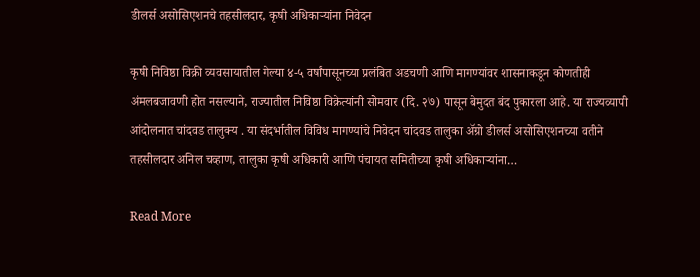डीलर्स असोसिएशनचे तहसीलदार, कृषी अधिकाऱ्यांना निवेदन

कृषी निविष्ठा विक्री व्यवसायातील गेल्या ४-५ वर्षांपासूनच्या प्रलंबित अडचणी आणि मागण्यांवर शासनाकडून कोणतीही अंमलबजावणी होत नसल्याने, राज्यातील निविष्ठा विक्रेत्यांनी सोमवार (दि. २७) पासून बेमुदत बंद पुकारला आहे. या राज्यव्यापी आंदोलनात चांदवड तालुक्य . या संदर्भातील विविध मागण्यांचे निवेदन चांदवड तालुका अ‍ॅग्रो डीलर्स असोसिएशनच्या वतीने तहसीलदार अनिल चव्हाण, तालुका कृषी अधिकारी आणि पंचायत समितीच्या कृषी अधिकाऱ्यांना…

Read More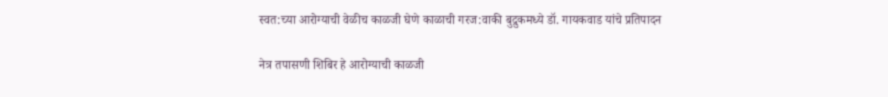स्वत:च्या आरोग्याची वेळीच काळजी घेणे काळाची गरज:वाकी बुद्रुकमध्ये डॉ. गायकवाड यांचे प्रतिपादन

नेत्र तपासणी शिबिर हे आरोग्याची काळजी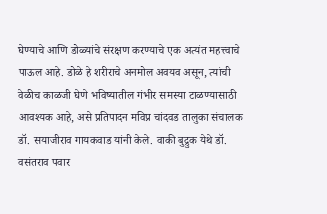घेण्याचे आणि डोळ्यांचे संरक्षण करण्याचे एक अत्यंत महत्त्वाचे पाऊल आहे. डोळे हे शरीराचे अनमोल अवयव असून, त्यांची वेळीच काळजी घेणे भविष्यातील गंभीर समस्या टाळण्यासाठी आवश्यक आहे, असे प्रतिपादन मविप्र चांदवड तालुका संचालक डॉ. सयाजीराव गायकवाड यांनी केले. वाकी बुद्रुक येथे डॉ. वसंतराव पवार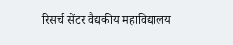रिसर्च सेंटर वैद्यकीय महाविद्यालय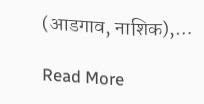(आडगाव, नाशिक),…

Read More